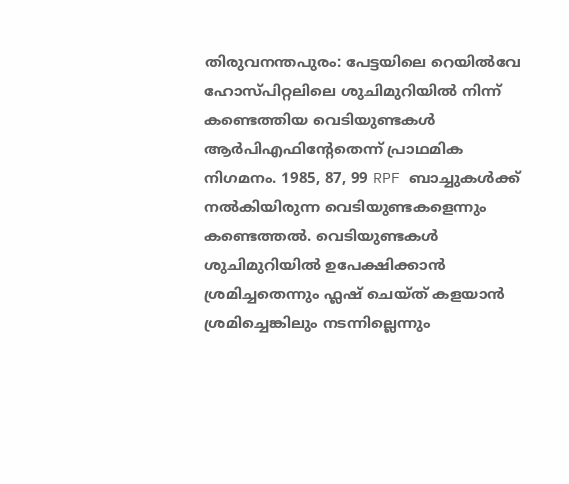തിരുവനന്തപുരം: പേട്ടയിലെ റെയിൽവേ ഹോസ്പിറ്റലിലെ ശുചിമുറിയിൽ നിന്ന് കണ്ടെത്തിയ വെടിയുണ്ടകൾ ആർപിഎഫിന്റേതെന്ന് പ്രാഥമിക നിഗമനം. 1985, 87, 99 RPF ബാച്ചുകൾക്ക് നൽകിയിരുന്ന വെടിയുണ്ടകളെന്നും കണ്ടെത്തൽ. വെടിയുണ്ടകൾ ശുചിമുറിയിൽ ഉപേക്ഷിക്കാൻ ശ്രമിച്ചതെന്നും ഫ്ലഷ് ചെയ്ത് കളയാൻ ശ്രമിച്ചെങ്കിലും നടന്നില്ലെന്നും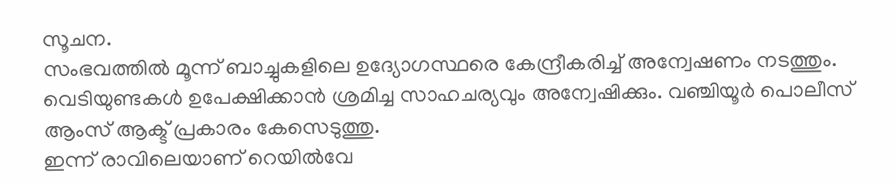സൂചന.
സംഭവത്തിൽ മൂന്ന് ബാച്ചുകളിലെ ഉദ്യോഗസ്ഥരെ കേന്ദ്രീകരിച്ച് അന്വേഷണം നടത്തും. വെടിയുണ്ടകൾ ഉപേക്ഷിക്കാൻ ശ്രമിച്ച സാഹചര്യവും അന്വേഷിക്കും. വഞ്ചിയൂർ പൊലീസ് ആംസ് ആക്ട് പ്രകാരം കേസെടുത്തു.
ഇന്ന് രാവിലെയാണ് റെയിൽവേ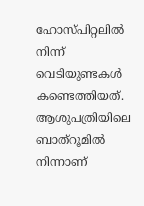ഹോസ്പിറ്റലിൽ നിന്ന് വെടിയുണ്ടകൾ കണ്ടെത്തിയത്. ആശുപത്രിയിലെ ബാത്റൂമിൽ നിന്നാണ്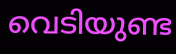വെടിയുണ്ട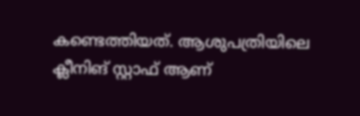കണ്ടെത്തിയത്. ആശുപത്രിയിലെ ക്ലീനിങ് സ്റ്റാഫ് ആണ്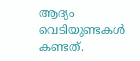ആദ്യം വെടിയുണ്ടകൾ കണ്ടത്.